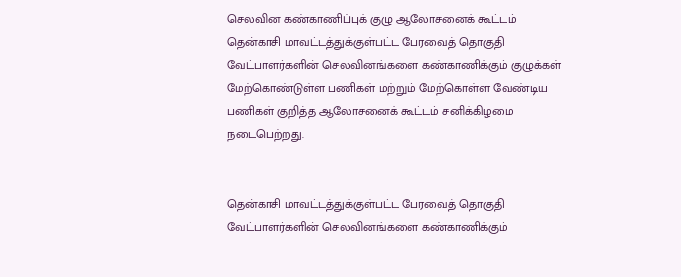செலவின கண்காணிப்புக் குழு ஆலோசனைக் கூட்டம்
தென்காசி மாவட்டத்துக்குள்பட்ட பேரவைத் தொகுதி வேட்பாளர்களின் செலவினங்களை கண்காணிக்கும் குழுக்கள் மேற்கொண்டுள்ள பணிகள் மற்றும் மேற்கொள்ள வேண்டிய பணிகள் குறித்த ஆலோசனைக் கூட்டம் சனிக்கிழமை நடைபெற்றது.


தென்காசி மாவட்டத்துக்குள்பட்ட பேரவைத் தொகுதி வேட்பாளர்களின் செலவினங்களை கண்காணிக்கும்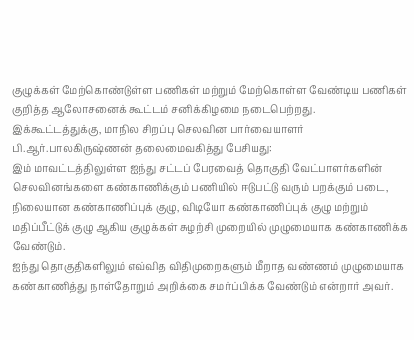குழுக்கள் மேற்கொண்டுள்ள பணிகள் மற்றும் மேற்கொள்ள வேண்டிய பணிகள் குறித்த ஆலோசனைக் கூட்டம் சனிக்கிழமை நடைபெற்றது.
இக்கூட்டத்துக்கு, மாநில சிறப்பு செலவின பார்வையாளர் பி.ஆர்.பாலகிருஷ்ணன் தலைமைவகித்து பேசியது:
இம் மாவட்டத்திலுள்ள ஐந்து சட்டப் பேரவைத் தொகுதி வேட்பாளர்களின் செலவினங்களை கண்காணிக்கும் பணியில் ஈடுபட்டு வரும் பறக்கும் படை, நிலையான கண்காணிப்புக் குழு, விடியோ கண்காணிப்புக் குழு மற்றும் மதிப்பீட்டுக் குழு ஆகிய குழுக்கள் சுழற்சி முறையில் முழுமையாக கண்காணிக்க வேண்டும்.
ஐந்து தொகுதிகளிலும் எவ்வித விதிமுறைகளும் மீறாத வண்ணம் முழுமையாக கண்காணித்து நாள்தோறும் அறிக்கை சமர்ப்பிக்க வேண்டும் என்றார் அவர்.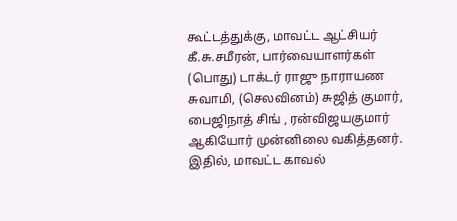கூட்டத்துக்கு, மாவட்ட ஆட்சியர் கீ.சு.சமீரன், பார்வையாளர்கள் (பொது) டாக்டர் ராஜு நாராயண சுவாமி, (செலவினம்) சுஜித் குமார், பைஜிநாத் சிங் , ரன்விஜயகுமார் ஆகியோர் முன்னிலை வகித்தனர்.
இதில், மாவட்ட காவல்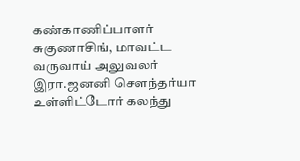கண்காணிப்பாளர் சுகுணாசிங், மாவட்ட வருவாய் அலுவலர் இரா.ஜனனி சௌந்தர்யா உள்ளிட்டோர் கலந்து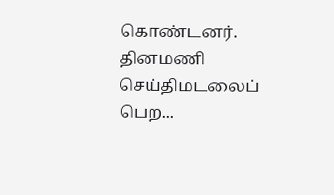கொண்டனர்.
தினமணி செய்திமடலைப் பெற...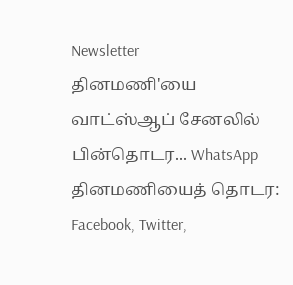Newsletter
தினமணி'யை வாட்ஸ்ஆப் சேனலில் பின்தொடர... WhatsApp
தினமணியைத் தொடர: Facebook, Twitter,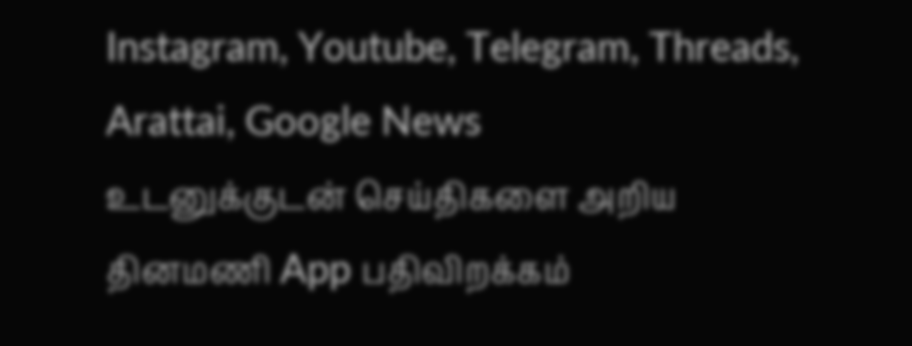Instagram, Youtube, Telegram, Threads, Arattai, Google News
உடனுக்குடன் செய்திகளை அறிய தினமணி App பதிவிறக்கம்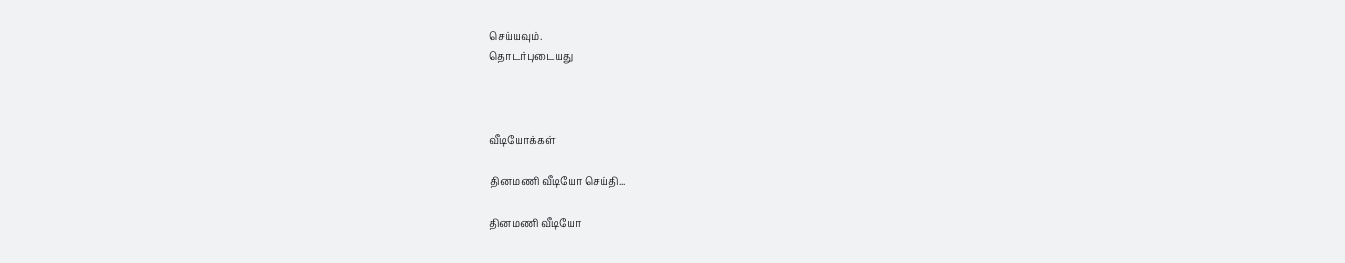செய்யவும்.
தொடர்புடையது



வீடியோக்கள்

தினமணி வீடியோ செய்தி...

தினமணி வீடியோ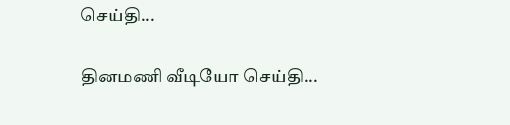செய்தி...

தினமணி வீடியோ செய்தி...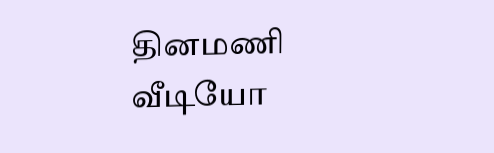தினமணி வீடியோ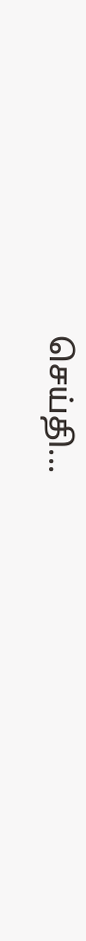செய்தி...